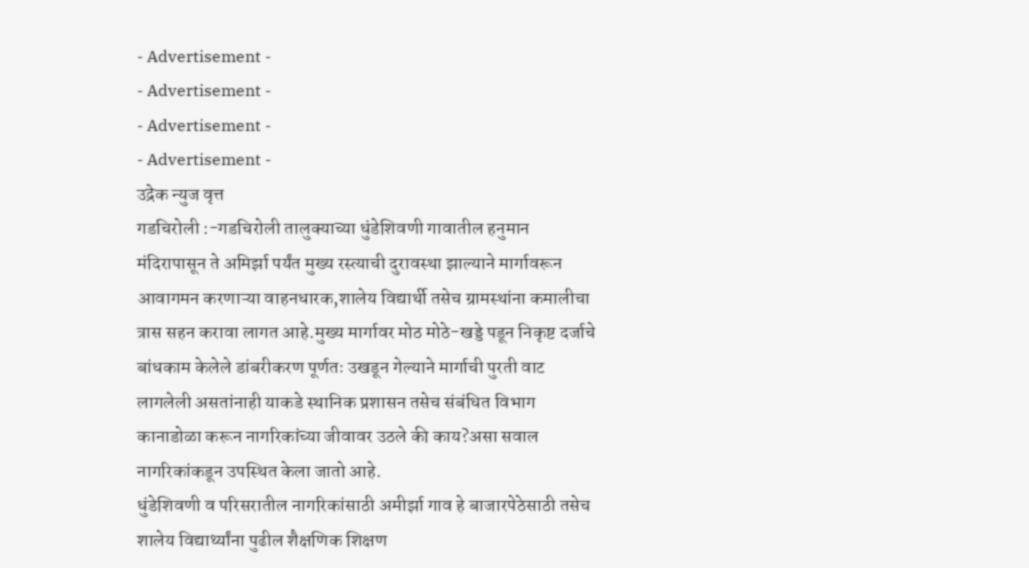- Advertisement -
- Advertisement -
- Advertisement -
- Advertisement -
उद्रेक न्युज वृत्त
गडचिरोली :-गडचिरोली तालुक्याच्या धुंडेशिवणी गावातील हनुमान मंदिरापासून ते अमिर्झा पर्यंत मुख्य रस्त्याची दुरावस्था झाल्याने मार्गावरून आवागमन करणाऱ्या वाहनधारक,शालेय विद्यार्थी तसेच ग्रामस्थांना कमालीचा त्रास सहन करावा लागत आहे.मुख्य मार्गावर मोठ मोठे-खड्डे पडून निकृष्ट दर्जाचे बांधकाम केलेले डांबरीकरण पूर्णतः उखडून गेल्याने मार्गाची पुरती वाट लागलेली असतांनाही याकडे स्थानिक प्रशासन तसेच संबंधित विभाग कानाडोळा करून नागरिकांच्या जीवावर उठले की काय?असा सवाल नागरिकांकडून उपस्थित केला जातो आहे.
धुंडेशिवणी व परिसरातील नागरिकांसाठी अमीर्झा गाव हे बाजारपेठेसाठी तसेच शालेय विद्यार्थ्यांना पुढील शैक्षणिक शिक्षण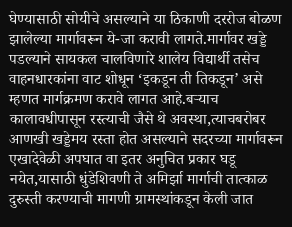घेण्यासाठी सोयीचे असल्याने या ठिकाणी दररोज बोळण झालेल्या मार्गावरून ये-जा करावी लागते.मार्गावर खड्डे पडल्याने सायकल चालविणारे शालेय विद्यार्थी तसेच वाहनधारकांना वाट शोधून ‘इकडून ती तिकडून’ असे म्हणत मार्गक्रमण करावे लागत आहे.बऱ्याच कालावधीपासून रस्त्याची जैसे थे अवस्था,त्याचबरोबर आणखी खड्डेमय रस्ता होत असल्याने सदरच्या मार्गावरून एखादेवेळी अपघात वा इतर अनुचित प्रकार घडू नयेत,यासाठी धुंडेशिवणी ते अमिर्झा मार्गाची तात्काळ दुरुस्ती करण्याची मागणी ग्रामस्थांकडून केली जात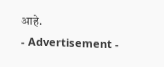आहे.
- Advertisement -